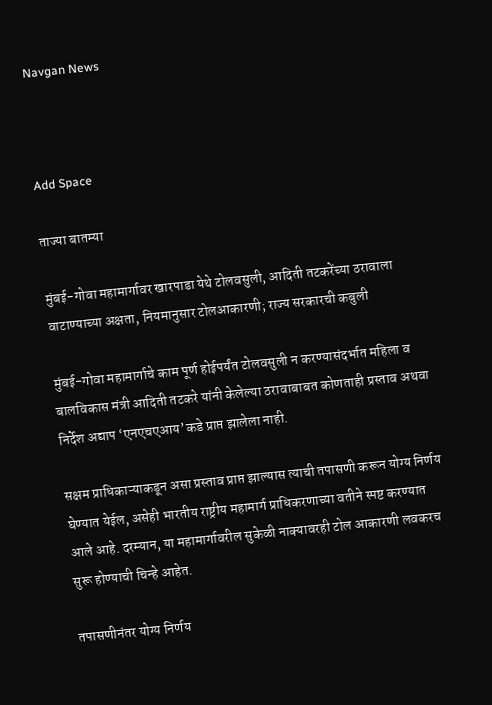Navgan News



Add Space

ताज्या बातम्या

मुंबई-गोवा महामार्गावर खारपाडा येथे टोलवसुली, आदिती तटकरेंच्या ठरावाला वाटाण्याच्या अक्षता, नियमानुसार टोलआकारणी; राज्य सरकारची कबुली

मुंबई-गोवा महामार्गाचे काम पूर्ण होईपर्यंत टोलवसुली न करण्यासंदर्भात महिला व बालविकास मंत्री आदिती तटकरे यांनी केलेल्या ठरावाबाबत कोणताही प्रस्ताव अथवा निर्देश अद्याप ‘एनएचएआय’कडे प्राप्त झालेला नाही.

सक्षम प्राधिकाऱ्याकडून असा प्रस्ताव प्राप्त झाल्यास त्याची तपासणी करून योग्य निर्णय घेण्यात येईल, असेही भारतीय राष्ट्रीय महामार्ग प्राधिकरणाच्या वतीने स्पष्ट करण्यात आले आहे. दरम्यान, या महामार्गावरील सुकेळी नाक्यावरही टोल आकारणी लवकरच सुरू होण्याची चिन्हे आहेत.

तपासणीनंतर योग्य निर्णय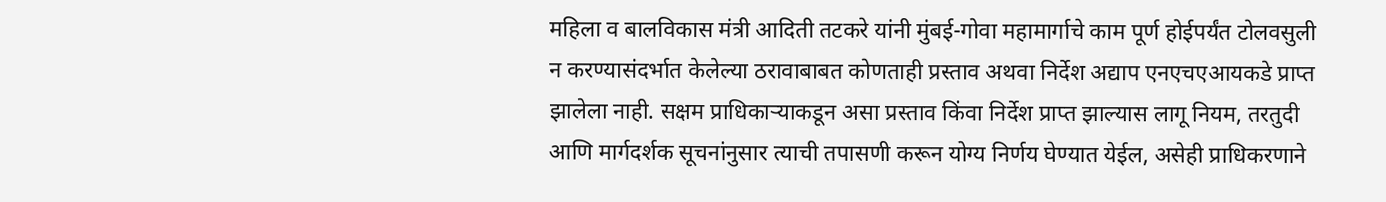महिला व बालविकास मंत्री आदिती तटकरे यांनी मुंबई-गोवा महामार्गाचे काम पूर्ण होईपर्यंत टोलवसुली न करण्यासंदर्भात केलेल्या ठरावाबाबत कोणताही प्रस्ताव अथवा निर्देश अद्याप एनएचएआयकडे प्राप्त झालेला नाही. सक्षम प्राधिकाऱ्याकडून असा प्रस्ताव किंवा निर्देश प्राप्त झाल्यास लागू नियम, तरतुदी आणि मार्गदर्शक सूचनांनुसार त्याची तपासणी करून योग्य निर्णय घेण्यात येईल, असेही प्राधिकरणाने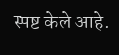स्पष्ट केले आहे.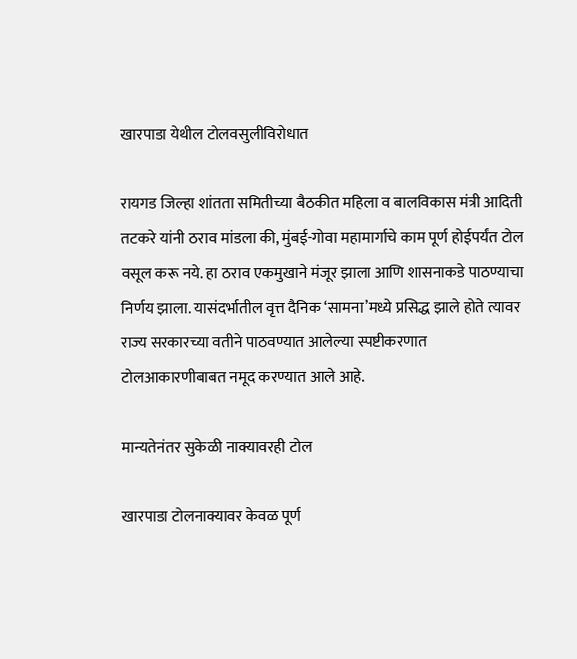खारपाडा येथील टोलवसुलीविरोधात

रायगड जिल्हा शांतता समितीच्या बैठकीत महिला व बालविकास मंत्री आदिती तटकरे यांनी ठराव मांडला की, मुंबई-गोवा महामार्गाचे काम पूर्ण होईपर्यंत टोल वसूल करू नये. हा ठराव एकमुखाने मंजूर झाला आणि शासनाकडे पाठण्याचा निर्णय झाला. यासंदर्भातील वृत्त दैनिक ‘सामना’मध्ये प्रसिद्ध झाले होते त्यावर राज्य सरकारच्या वतीने पाठवण्यात आलेल्या स्पष्टीकरणात टोलआकारणीबाबत नमूद करण्यात आले आहे.

मान्यतेनंतर सुकेळी नाक्यावरही टोल

खारपाडा टोलनाक्यावर केवळ पूर्ण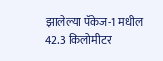झालेल्या पॅकेज-1 मधील 42.3 किलोमीटर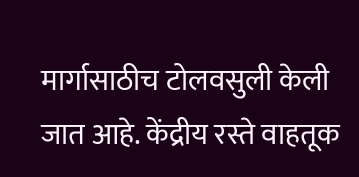मार्गासाठीच टोलवसुली केली जात आहे. केंद्रीय रस्ते वाहतूक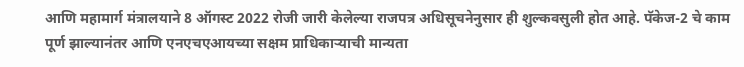आणि महामार्ग मंत्रालयाने 8 ऑगस्ट 2022 रोजी जारी केलेल्या राजपत्र अधिसूचनेनुसार ही शुल्कवसुली होत आहे. पॅकेज-2 चे काम पूर्ण झाल्यानंतर आणि एनएचएआयच्या सक्षम प्राधिकाऱ्याची मान्यता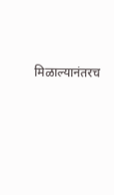मिळाल्यानंतरच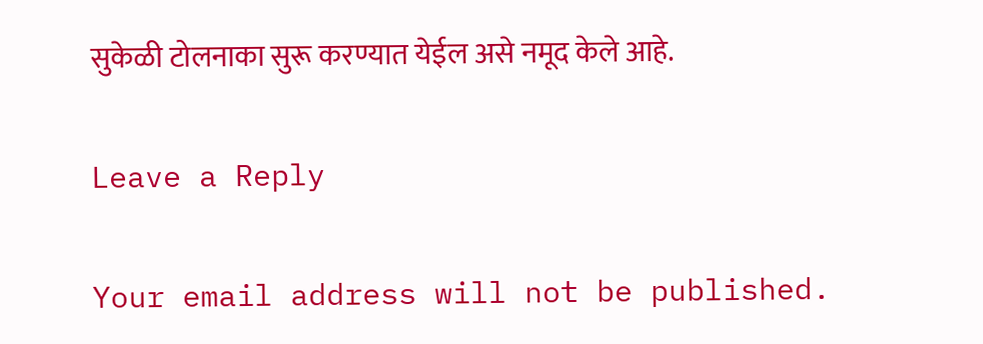सुकेळी टोलनाका सुरू करण्यात येईल असे नमूद केले आहे.

Leave a Reply

Your email address will not be published.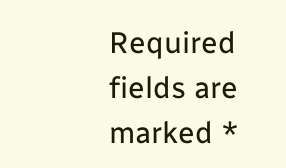Required fields are marked *